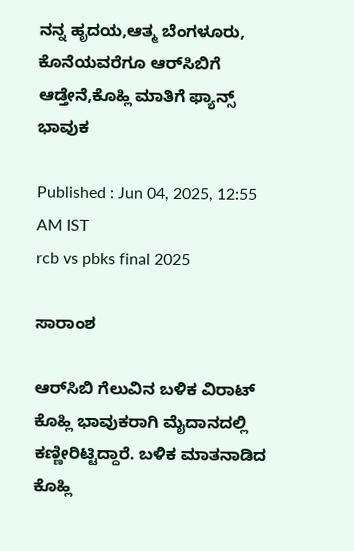ನನ್ನ ಹೃದಯ,ಆತ್ಮ ಬೆಂಗಳೂರು, ಕೊನೆಯವರೆಗೂ ಆರ್‌ಸಿಬಿಗೆ ಆಡ್ತೇನೆ,ಕೊಹ್ಲಿ ಮಾತಿಗೆ ಫ್ಯಾನ್ಸ್ ಭಾವುಕ

Published : Jun 04, 2025, 12:55 AM IST
rcb vs pbks final 2025

ಸಾರಾಂಶ

ಆರ್‌ಸಿಬಿ ಗೆಲುವಿನ ಬಳಿಕ ವಿರಾಟ್ ಕೊಹ್ಲಿ ಭಾವುಕರಾಗಿ ಮೈದಾನದಲ್ಲಿ ಕಣ್ಣೀರಿಟ್ಟಿದ್ದಾರೆ. ಬಳಿಕ ಮಾತನಾಡಿದ ಕೊಹ್ಲಿ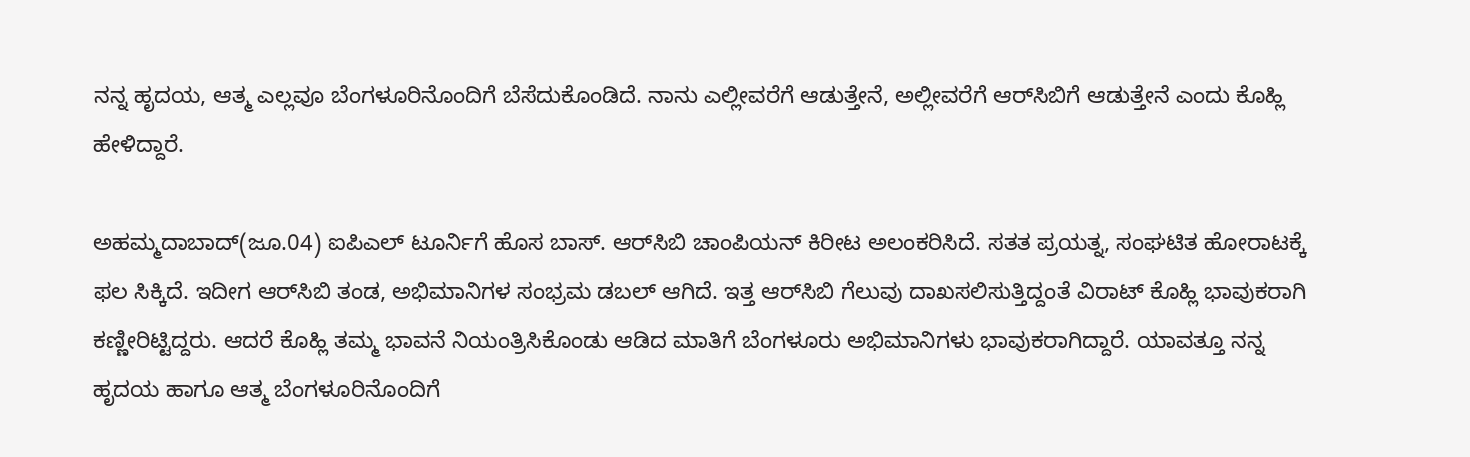ನನ್ನ ಹೃದಯ, ಆತ್ಮ ಎಲ್ಲವೂ ಬೆಂಗಳೂರಿನೊಂದಿಗೆ ಬೆಸೆದುಕೊಂಡಿದೆ. ನಾನು ಎಲ್ಲೀವರೆಗೆ ಆಡುತ್ತೇನೆ, ಅಲ್ಲೀವರೆಗೆ ಆರ್‌ಸಿಬಿಗೆ ಆಡುತ್ತೇನೆ ಎಂದು ಕೊಹ್ಲಿ ಹೇಳಿದ್ದಾರೆ.

ಅಹಮ್ಮದಾಬಾದ್(ಜೂ.04) ಐಪಿಎಲ್ ಟೂರ್ನಿಗೆ ಹೊಸ ಬಾಸ್. ಆರ್‌ಸಿಬಿ ಚಾಂಪಿಯನ್ ಕಿರೀಟ ಅಲಂಕರಿಸಿದೆ. ಸತತ ಪ್ರಯತ್ನ, ಸಂಘಟಿತ ಹೋರಾಟಕ್ಕೆ ಫಲ ಸಿಕ್ಕಿದೆ. ಇದೀಗ ಆರ್‌ಸಿಬಿ ತಂಡ, ಅಭಿಮಾನಿಗಳ ಸಂಭ್ರಮ ಡಬಲ್ ಆಗಿದೆ. ಇತ್ತ ಆರ್‌ಸಿಬಿ ಗೆಲುವು ದಾಖಸಲಿಸುತ್ತಿದ್ದಂತೆ ವಿರಾಟ್ ಕೊಹ್ಲಿ ಭಾವುಕರಾಗಿ ಕಣ್ಣೀರಿಟ್ಟಿದ್ದರು. ಆದರೆ ಕೊಹ್ಲಿ ತಮ್ಮ ಭಾವನೆ ನಿಯಂತ್ರಿಸಿಕೊಂಡು ಆಡಿದ ಮಾತಿಗೆ ಬೆಂಗಳೂರು ಅಭಿಮಾನಿಗಳು ಭಾವುಕರಾಗಿದ್ದಾರೆ. ಯಾವತ್ತೂ ನನ್ನ ಹೃದಯ ಹಾಗೂ ಆತ್ಮ ಬೆಂಗಳೂರಿನೊಂದಿಗೆ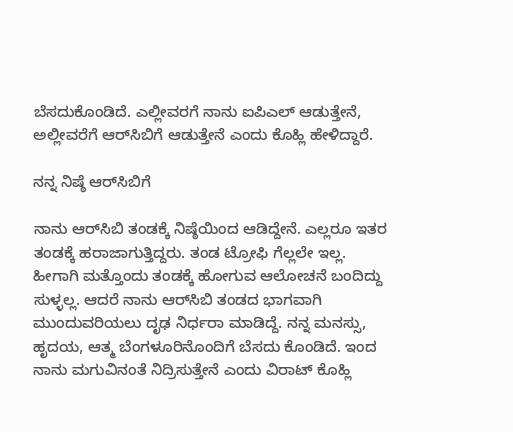ಬೆಸದುಕೊಂಡಿದೆ. ಎಲ್ಲೀವರಗೆ ನಾನು ಐಪಿಎಲ್ ಆಡುತ್ತೇನೆ, ಅಲ್ಲೀವರೆಗೆ ಆರ್‌ಸಿಬಿಗೆ ಆಡುತ್ತೇನೆ ಎಂದು ಕೊಹ್ಲಿ ಹೇಳಿದ್ದಾರೆ.

ನನ್ನ ನಿಷ್ಠೆ ಆರ್‌ಸಿಬಿಗೆ

ನಾನು ಆರ್‌ಸಿಬಿ ತಂಡಕ್ಕೆ ನಿಷ್ಠೆಯಿಂದ ಆಡಿದ್ದೇನೆ. ಎಲ್ಲರೂ ಇತರ ತಂಡಕ್ಕೆ ಹರಾಜಾಗುತ್ತಿದ್ದರು. ತಂಡ ಟ್ರೋಫಿ ಗೆಲ್ಲಲೇ ಇಲ್ಲ. ಹೀಗಾಗಿ ಮತ್ತೊಂದು ತಂಡಕ್ಕೆ ಹೋಗುವ ಆಲೋಚನೆ ಬಂದಿದ್ದು ಸುಳ್ಳಲ್ಲ. ಆದರೆ ನಾನು ಆರ್‌ಸಿಬಿ ತಂಡದ ಭಾಗವಾಗಿ ಮುಂದುವರಿಯಲು ದೃಢ ನಿರ್ಧರಾ ಮಾಡಿದ್ದೆ. ನನ್ನ ಮನಸ್ಸು, ಹೃದಯ, ಆತ್ಮ ಬೆಂಗಳೂರಿನೊಂದಿಗೆ ಬೆಸದು ಕೊಂಡಿದೆ. ಇಂದ ನಾನು ಮಗುವಿನಂತೆ ನಿದ್ರಿಸುತ್ತೇನೆ ಎಂದು ವಿರಾಟ್ ಕೊಹ್ಲಿ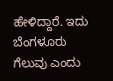ಹೇಳಿದ್ದಾರೆ. ಇದು ಬೆಂಗಳೂರು ಗೆಲುವು ಎಂದು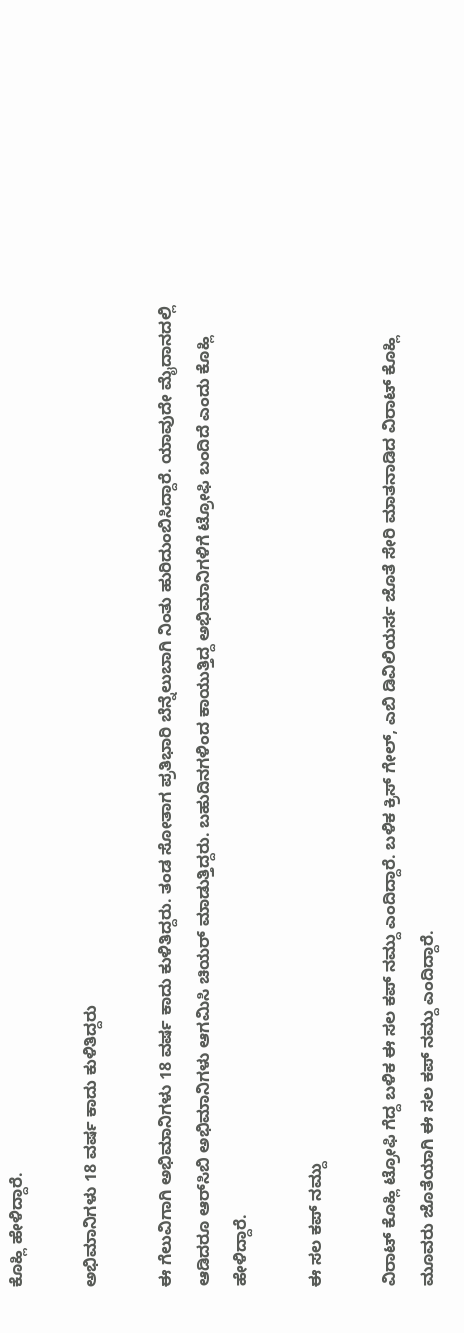ಕೊಹ್ಲಿ ಹೇಳಿದ್ದಾರೆ.

ಅಭಿಮಾನಿಗಳು 18 ವರ್ಷ ಕಾದು ಕುಳಿತಿದ್ದರು

ಈ ಗೆಲುವಿಗಾಗಿ ಅಭಿಮಾನಿಗಳು 18 ವರ್ಷ ಕಾದು ಕುಳಿತಿದ್ದರು. ತಂಡ ಸೋತಾಗ ಪ್ರತಿಭಾರಿ ಬೆನ್ನೆಲುಬಾಗಿ ನಿಂತು ಹುರಿದುಂಬಿಸಿದ್ದಾರೆ. ಯಾವುದೇ ಮೈದಾನದಲ್ಲಿ ಆಡಿದರೂ ಆರ್‌ಸಿಬಿ ಅಭಿಮಾನಿಗಳು ಆಗಮಿಸಿ ಚಿಯರ್ ಮಾಡುತ್ತಿದ್ದರು. ಬಹುದಿನಗಳಿಂದ ಕಾಯುತ್ತಿದ್ದ ಅಭಿಮಾನಿಗಳಿಗೆ ಟ್ರೋಫಿ ಬಂದಿದೆ ಎಂದು ಕೊಹ್ಲಿ ಹೇಳಿದ್ದಾರೆ.

ಈ ಸಲ ಕಪ್ ನಮ್ದು

ವಿರಾಟ್ ಕೊಹ್ಲಿ ಟ್ರೋಫಿ ಗೆದ್ದ ಬಳಿಕ ಈ ಸಲ ಕಪ್ ನಮ್ದು ಎಂದಿದ್ದಾರೆ. ಬಳಿಕ ಕ್ರಿಸ್ ಗೇಲ್, ಎಬಿ ಡಿವಿಲಿಯರ್ಸ ಜೊತೆ ಸೇರಿ ಮಾತನಾಡಿದ ವಿರಾಟ್ ಕೊಹ್ಲಿ ಮೂವರು ಜೊತೆಯಾಗಿ ಈ ಸಲ ಕಪ್ ನಮ್ದು ಎಂದಿದ್ದಾರೆ.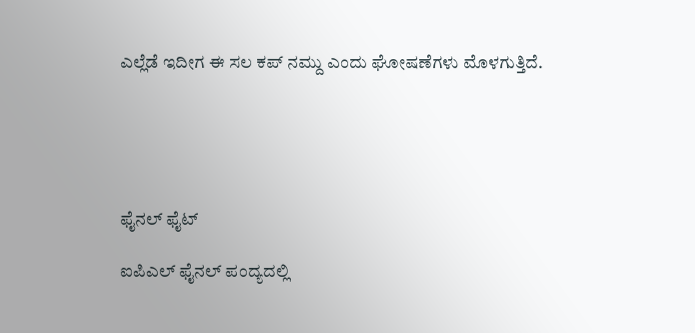ಎಲ್ಲೆಡೆ ಇದೀಗ ಈ ಸಲ ಕಪ್ ನಮ್ದು ಎಂದು ಘೋಷಣೆಗಳು ಮೊಳಗುತ್ತಿದೆ.





ಫೈನಲ್ ಫೈಟ್

ಐಪಿಎಲ್ ಫೈನಲ್ ಪಂದ್ಯದಲ್ಲಿ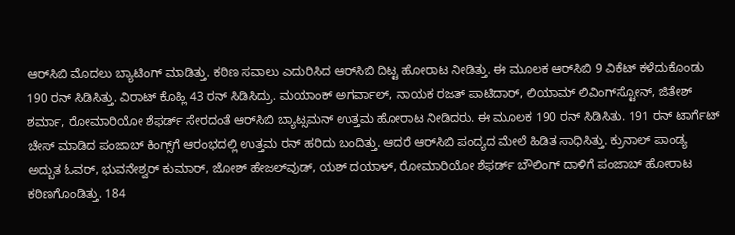ಆರ್‌ಸಿಬಿ ಮೊದಲು ಬ್ಯಾಟಿಂಗ್ ಮಾಡಿತ್ತು. ಕಠಿಣ ಸವಾಲು ಎದುರಿಸಿದ ಆರ್‌ಸಿಬಿ ದಿಟ್ಟ ಹೋರಾಟ ನೀಡಿತ್ತು. ಈ ಮೂಲಕ ಆರ್‌ಸಿಬಿ 9 ವಿಕೆಟ್ ಕಳೆದುಕೊಂಡು 190 ರನ್ ಸಿಡಿಸಿತ್ತು. ವಿರಾಟ್ ಕೊಹ್ಲಿ 43 ರನ್ ಸಿಡಿಸಿದ್ರು. ಮಯಾಂಕ್ ಅಗರ್ವಾಲ್, ನಾಯಕ ರಜತ್ ಪಾಟಿದಾರ್, ಲಿಯಾಮ್ ಲಿವಿಂಗ್‌ಸ್ಟೋನ್, ಜಿತೇಶ್ ಶರ್ಮಾ, ರೋಮಾರಿಯೋ ಶೆಫರ್ಡ್ ಸೇರದಂತೆ ಆರ್‌ಸಿಬಿ ಬ್ಯಾಟ್ಸಮನ್ ಉತ್ತಮ ಹೋರಾಟ ನೀಡಿದರು. ಈ ಮೂಲಕ 190 ರನ್ ಸಿಡಿಸಿತು. 191 ರನ್ ಟಾರ್ಗೆಟ್ ಚೇಸ್ ಮಾಡಿದ ಪಂಜಾಬ್ ಕಿಂಗ್ಸ್‌ಗೆ ಆರಂಭದಲ್ಲಿ ಉತ್ತಮ ರನ್ ಹರಿದು ಬಂದಿತ್ತು. ಆದರೆ ಆರ್‌ಸಿಬಿ ಪಂದ್ಯದ ಮೇಲೆ ಹಿಡಿತ ಸಾಧಿಸಿತ್ತು. ಕ್ರುನಾಲ್ ಪಾಂಡ್ಯ ಅದ್ಬುತ ಓವರ್, ಭುವನೇಶ್ವರ್ ಕುಮಾರ್, ಜೋಶ್ ಹೇಜಲ್‌ವುಡ್, ಯಶ್ ದಯಾಳ್, ರೋಮಾರಿಯೋ ಶೆಫರ್ಡ್ ಬೌಲಿಂಗ್ ದಾಳಿಗೆ ಪಂಜಾಬ್ ಹೋರಾಟ ಕಠಿಣಗೊಂಡಿತ್ತು. 184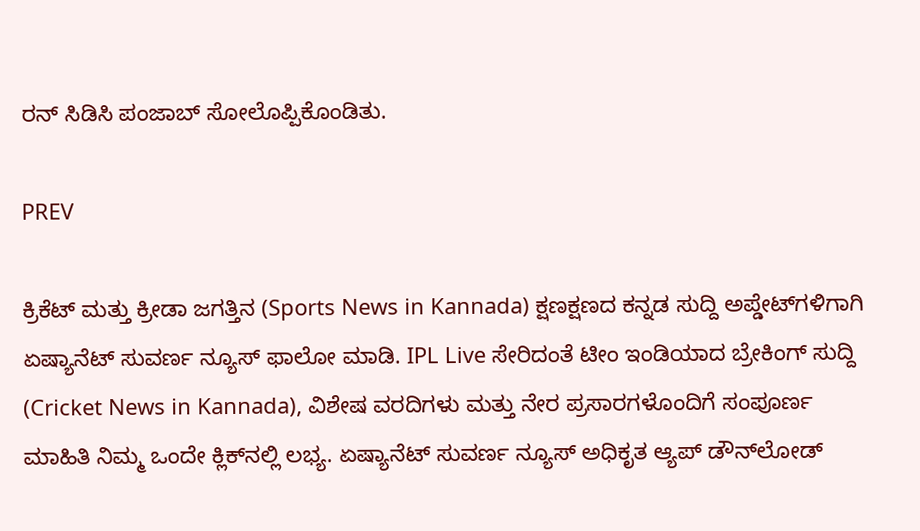ರನ್ ಸಿಡಿಸಿ ಪಂಜಾಬ್ ಸೋಲೊಪ್ಪಿಕೊಂಡಿತು.

PREV

ಕ್ರಿಕೆಟ್ ಮತ್ತು ಕ್ರೀಡಾ ಜಗತ್ತಿನ (Sports News in Kannada) ಕ್ಷಣಕ್ಷಣದ ಕನ್ನಡ ಸುದ್ದಿ ಅಪ್ಡೇಟ್‌ಗಳಿಗಾಗಿ ಏಷ್ಯಾನೆಟ್ ಸುವರ್ಣ ನ್ಯೂಸ್‌ ಫಾಲೋ ಮಾಡಿ. IPL Live ಸೇರಿದಂತೆ ಟೀಂ ಇಂಡಿಯಾದ ಬ್ರೇಕಿಂಗ್ ಸುದ್ದಿ (Cricket News in Kannada), ವಿಶೇಷ ವರದಿಗಳು ಮತ್ತು ನೇರ ಪ್ರಸಾರಗಳೊಂದಿಗೆ ಸಂಪೂರ್ಣ ಮಾಹಿತಿ ನಿಮ್ಮ ಒಂದೇ ಕ್ಲಿಕ್‌ನಲ್ಲಿ ಲಭ್ಯ. ಏಷ್ಯಾನೆಟ್ ಸುವರ್ಣ ನ್ಯೂಸ್ ಅಧಿಕೃತ ಆ್ಯಪ್ ಡೌನ್‌ಲೋಡ್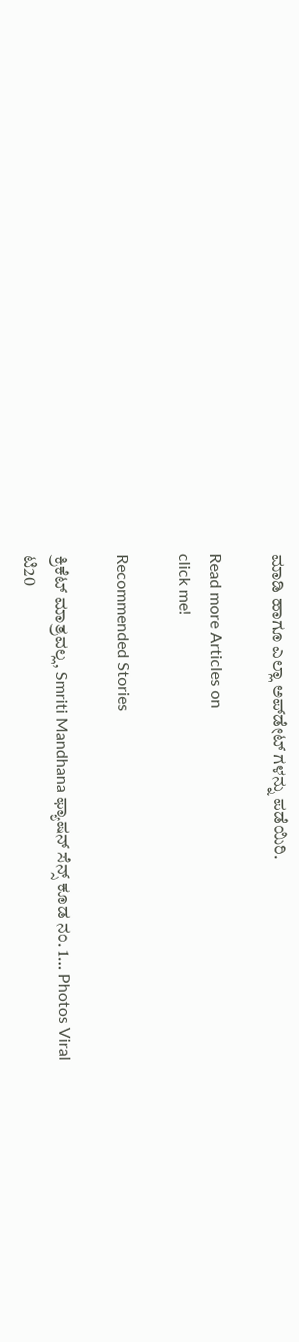ಮಾಡಿ ಹಾಗೂ ಎಲ್ಲಾ ಅಪ್‌ಡೇಟ್ ಗಳನ್ನು ಪಡೆಯಿರಿ.

Read more Articles on
click me!

Recommended Stories

ಕ್ರಿಕೆಟ್ ಮಾತ್ರವಲ್ಲ, Smriti Mandhana ಫ್ಯಾಷನ್ ಸೆನ್ಸ್ ಕೂಡ ನಂ. 1… Photos Viral
ಟಿ20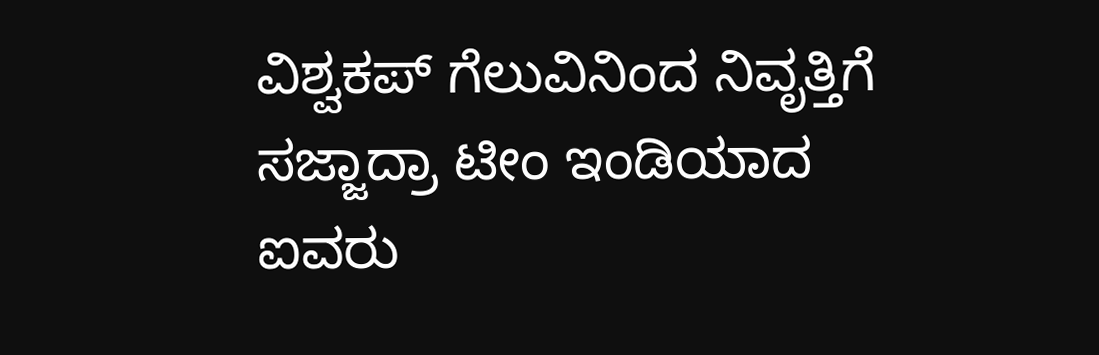ವಿಶ್ವಕಪ್ ಗೆಲುವಿನಿಂದ ನಿವೃತ್ತಿಗೆ ಸಜ್ಜಾದ್ರಾ ಟೀಂ ಇಂಡಿಯಾದ ಐವರು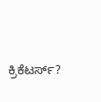ಕ್ರಿಕೆಟರ್ಸ್?